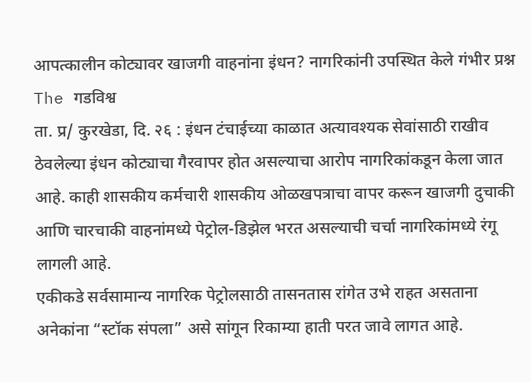आपत्कालीन कोट्यावर खाजगी वाहनांना इंधन? नागरिकांनी उपस्थित केले गंभीर प्रश्न
The गडविश्व
ता. प्र/ कुरखेडा, दि. २६ : इंधन टंचाईच्या काळात अत्यावश्यक सेवांसाठी राखीव ठेवलेल्या इंधन कोट्याचा गैरवापर होत असल्याचा आरोप नागरिकांकडून केला जात आहे. काही शासकीय कर्मचारी शासकीय ओळखपत्राचा वापर करून खाजगी दुचाकी आणि चारचाकी वाहनांमध्ये पेट्रोल-डिझेल भरत असल्याची चर्चा नागरिकांमध्ये रंगू लागली आहे.
एकीकडे सर्वसामान्य नागरिक पेट्रोलसाठी तासनतास रांगेत उभे राहत असताना अनेकांना “स्टॉक संपला” असे सांगून रिकाम्या हाती परत जावे लागत आहे.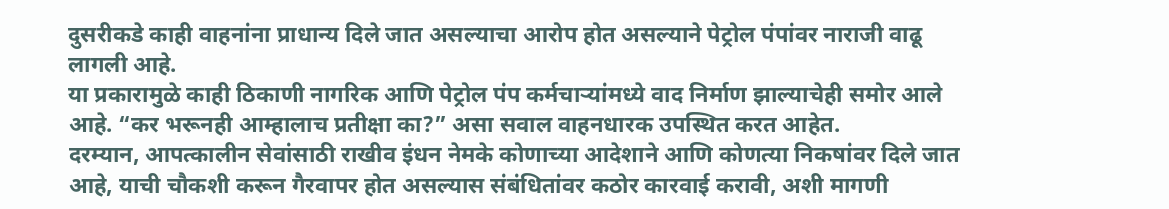दुसरीकडे काही वाहनांना प्राधान्य दिले जात असल्याचा आरोप होत असल्याने पेट्रोल पंपांवर नाराजी वाढू लागली आहे.
या प्रकारामुळे काही ठिकाणी नागरिक आणि पेट्रोल पंप कर्मचाऱ्यांमध्ये वाद निर्माण झाल्याचेही समोर आले आहे. “कर भरूनही आम्हालाच प्रतीक्षा का?” असा सवाल वाहनधारक उपस्थित करत आहेत.
दरम्यान, आपत्कालीन सेवांसाठी राखीव इंधन नेमके कोणाच्या आदेशाने आणि कोणत्या निकषांवर दिले जात आहे, याची चौकशी करून गैरवापर होत असल्यास संबंधितांवर कठोर कारवाई करावी, अशी मागणी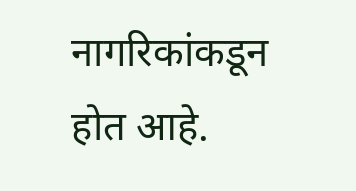नागरिकांकडून होत आहे.